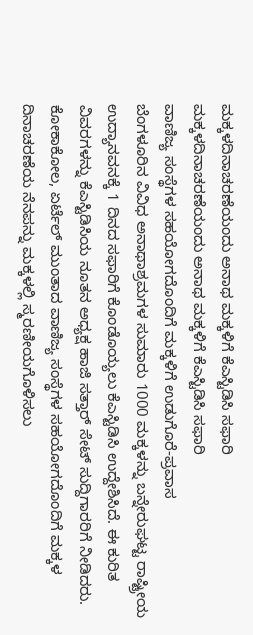ಮಕ್ಕಳದಿನಾಚರಣೆಯಂದು ಅನಾಥ ಮಕ್ಕಳಿಗೆ ಕೆಎಸ್ಟಿಡಿಸಿ ಸಫಾರಿ
ಮಕ್ಕಳದಿನಾಚರಣೆಯಂದು ಅನಾಥ ಮಕ್ಕಳಿಗೆ ಕೆಎಸ್ಟಿಡಿಸಿ ಸಫಾರಿ
ವಾಣಿಜ್ಯ ಸಂಸ್ಥೆಗಳ ಸಹಯೋಗದೊಂದಿಗೆ ಮಕ್ಕಳಿಗೆ ಉಡುಗೊರೆ-ಪ್ರವಾಸ
ಬೆಂಗಳೂರಿನ ವಿವಿಧ ಅನಾಥಾಶ್ರಮಗಳ ಸುಮಾರು 1000 ಮಕ್ಕಳನ್ನು ಬನ್ನೇರುಘಟ್ಟ ರಾಷ್ಟ್ರೀಯ ಉದ್ಯಾನವನಕ್ಕೆ 1 ದಿನದ ಸಫಾರಿಗೆ ಕೊಂಡೊಯ್ಯಲು ಕೆಎಸ್ಟಿಡಿಸಿ ಉದ್ದೇಶಿಸಿದೆ. ಈ ಕುರಿತ ವಿವರಗಳನ್ನು ಕೆಎಸ್ಟಿಡಿಸಿಯ ನೂತನ ಅಧ್ಯಕ್ಷ ಹಾಜಿ ಸತ್ತಾರ್ ಸೇಟ್ ಸುದ್ದಿಗಾರರಿಗೆ ನೀಡಿದರು.
ಕೋಕಾಕೋಲ, ಏರ್ಟೆಲ್ ಮುಂತಾದ ವಾಣಿಜ್ಯ ಸಂಸ್ಥೆಗಳ ಸಹಯೋಗದೊಂದಿಗೆ ಮಕ್ಕಳ ದಿನಾಚರಣೆಯ ನೆನಪನ್ನು ಮಕ್ಕಳಲ್ಲಿ ಸ್ಮರಣೀಯಗೊಳಿಸಲು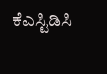ಕೆಎಸ್ಟಿಡಿಸಿ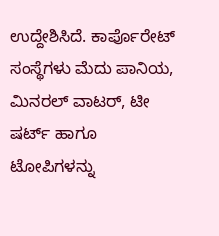ಉದ್ದೇಶಿಸಿದೆ. ಕಾರ್ಪೊರೇಟ್ ಸಂಸ್ಥೆಗಳು ಮೆದು ಪಾನಿಯ, ಮಿನರಲ್ ವಾಟರ್, ಟೀ ಷರ್ಟ್ ಹಾಗೂ ಟೋಪಿಗಳನ್ನು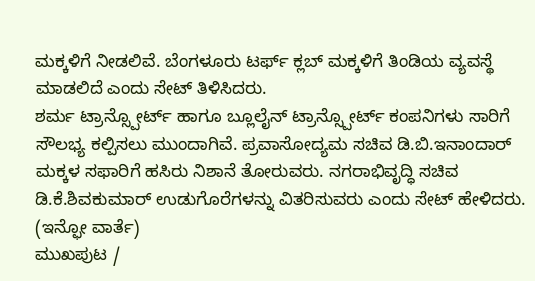ಮಕ್ಕಳಿಗೆ ನೀಡಲಿವೆ. ಬೆಂಗಳೂರು ಟರ್ಫ್ ಕ್ಲಬ್ ಮಕ್ಕಳಿಗೆ ತಿಂಡಿಯ ವ್ಯವಸ್ಥೆ ಮಾಡಲಿದೆ ಎಂದು ಸೇಟ್ ತಿಳಿಸಿದರು.
ಶರ್ಮ ಟ್ರಾನ್ಸ್ಪೋರ್ಟ್ ಹಾಗೂ ಬ್ಲೂಲೈನ್ ಟ್ರಾನ್ಸ್ಪೋರ್ಟ್ ಕಂಪನಿಗಳು ಸಾರಿಗೆ ಸೌಲಭ್ಯ ಕಲ್ಪಿಸಲು ಮುಂದಾಗಿವೆ. ಪ್ರವಾಸೋದ್ಯಮ ಸಚಿವ ಡಿ.ಬಿ.ಇನಾಂದಾರ್ ಮಕ್ಕಳ ಸಫಾರಿಗೆ ಹಸಿರು ನಿಶಾನೆ ತೋರುವರು. ನಗರಾಭಿವೃದ್ಧಿ ಸಚಿವ ಡಿ.ಕೆ.ಶಿವಕುಮಾರ್ ಉಡುಗೊರೆಗಳನ್ನು ವಿತರಿಸುವರು ಎಂದು ಸೇಟ್ ಹೇಳಿದರು.
(ಇನ್ಫೋ ವಾರ್ತೆ)
ಮುಖಪುಟ /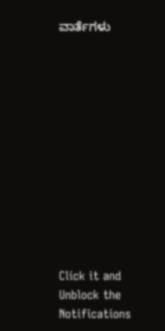ವಾರ್ತೆಗಳು












Click it and Unblock the Notifications